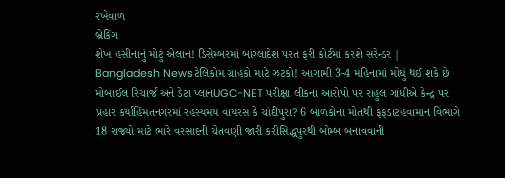રખેવાળ
બ્રેકિંગ
શેખ હસીનાનું મોટું એલાન! ડિસેમ્બરમાં બાંગ્લાદેશ પરત ફરી કોર્ટમાં કરશે સરેન્ડર | Bangladesh Newsટેલિકોમ ગ્રાહકો માટે ઝટકો! આગામી 3-4 મહિનામાં મોંઘું થઈ શકે છે મોબાઈલ રિચાર્જ અને ડેટા પ્લાનUGC-NET પરીક્ષા લીકના આરોપો પર રાહુલ ગાંધીએ કેન્દ્ર પર પ્રહાર કર્યાહિંમતનગરમાં રહસ્યમય વાયરસ કે ચાંદીપુરા? 6 બાળકોના મોતથી ફફડાટહવામાન વિભાગે 18 રાજ્યો માટે ભારે વરસાદની ચેતવણી જારી કરીસિદ્ધપુરથી બોમ્બ બનાવવાની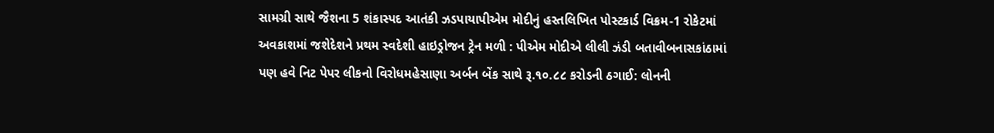સામગ્રી સાથે જૈશના 5 શંકાસ્પદ આતંકી ઝડપાયાપીએમ મોદીનું હસ્તલિખિત પોસ્ટકાર્ડ વિક્રમ-1 રોકેટમાં અવકાશમાં જશેદેશને પ્રથમ સ્વદેશી હાઇડ્રોજન ટ્રેન મળી : પીએમ મોદીએ લીલી ઝંડી બતાવીબનાસકાંઠામાં પણ હવે નિટ પેપર લીકનો વિરોધમહેસાણા અર્બન બેંક સાથે રૂ.૧૦.૮૮ કરોડની ઠગાઈ: લોનની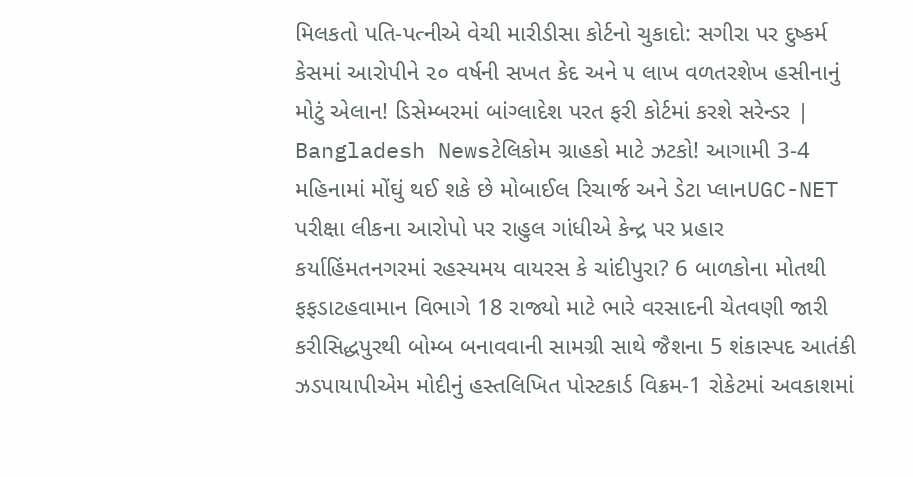મિલકતો પતિ-પત્નીએ વેચી મારીડીસા કોર્ટનો ચુકાદો: સગીરા પર દુષ્કર્મ કેસમાં આરોપીને ૨૦ વર્ષની સખત કેદ અને ૫ લાખ વળતરશેખ હસીનાનું મોટું એલાન! ડિસેમ્બરમાં બાંગ્લાદેશ પરત ફરી કોર્ટમાં કરશે સરેન્ડર | Bangladesh Newsટેલિકોમ ગ્રાહકો માટે ઝટકો! આગામી 3-4 મહિનામાં મોંઘું થઈ શકે છે મોબાઈલ રિચાર્જ અને ડેટા પ્લાનUGC-NET પરીક્ષા લીકના આરોપો પર રાહુલ ગાંધીએ કેન્દ્ર પર પ્રહાર કર્યાહિંમતનગરમાં રહસ્યમય વાયરસ કે ચાંદીપુરા? 6 બાળકોના મોતથી ફફડાટહવામાન વિભાગે 18 રાજ્યો માટે ભારે વરસાદની ચેતવણી જારી કરીસિદ્ધપુરથી બોમ્બ બનાવવાની સામગ્રી સાથે જૈશના 5 શંકાસ્પદ આતંકી ઝડપાયાપીએમ મોદીનું હસ્તલિખિત પોસ્ટકાર્ડ વિક્રમ-1 રોકેટમાં અવકાશમાં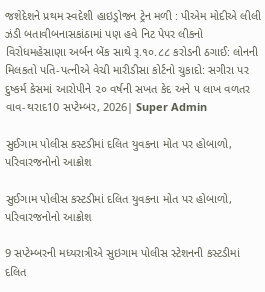જશેદેશને પ્રથમ સ્વદેશી હાઇડ્રોજન ટ્રેન મળી : પીએમ મોદીએ લીલી ઝંડી બતાવીબનાસકાંઠામાં પણ હવે નિટ પેપર લીકનો વિરોધમહેસાણા અર્બન બેંક સાથે રૂ.૧૦.૮૮ કરોડની ઠગાઈ: લોનની મિલકતો પતિ-પત્નીએ વેચી મારીડીસા કોર્ટનો ચુકાદો: સગીરા પર દુષ્કર્મ કેસમાં આરોપીને ૨૦ વર્ષની સખત કેદ અને ૫ લાખ વળતર
વાવ-થરાદ10 સપ્ટેમ્બર, 2026| Super Admin

સુઈગામ પોલીસ કસ્ટડીમાં દલિત યુવકના મોત પર હોબાળો, પરિવારજનોનો આક્રોશ

સુઈગામ પોલીસ કસ્ટડીમાં દલિત યુવકના મોત પર હોબાળો, પરિવારજનોનો આક્રોશ

9 સપ્ટેમ્બરની મધ્યરાત્રીએ સુઇગામ પોલીસ સ્ટેશનની કસ્ટડીમાં દલિત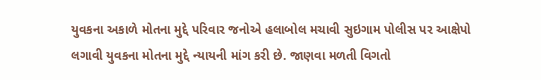યુવકના અકાળે મોતના મુદ્દે પરિવાર જનોએ હલાબોલ મચાવી સુઇગામ પોલીસ પર આક્ષેપો લગાવી યુવકના મોતના મુદ્દે ન્યાયની માંગ કરી છે. જાણવા મળતી વિગતો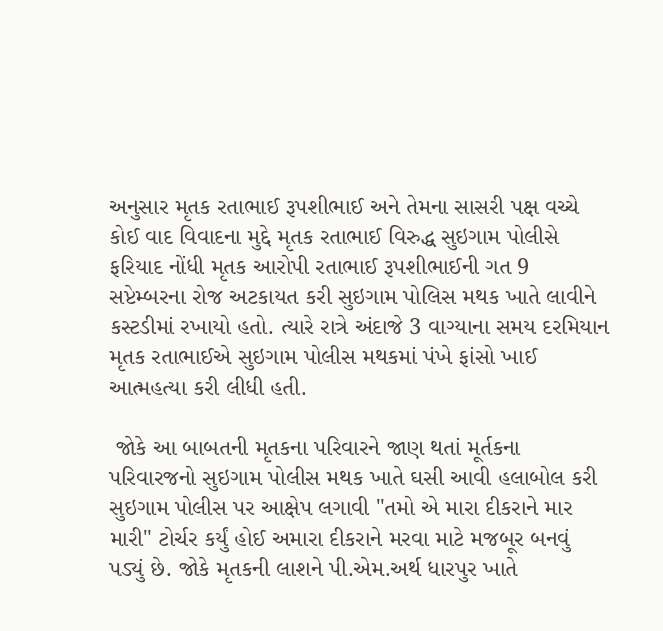અનુસાર મૃતક રતાભાઈ રૂપશીભાઈ અને તેમના સાસરી પક્ષ વચ્ચે કોઈ વાદ વિવાદના મુદ્દે મૃતક રતાભાઈ વિરુદ્ધ સુઇગામ પોલીસે ફરિયાદ નોંધી મૃતક આરોપી રતાભાઈ રૂપશીભાઈની ગત 9 સપ્ટેમ્બરના રોજ અટકાયત કરી સુઇગામ પોલિસ મથક ખાતે લાવીને કસ્ટડીમાં રખાયો હતો. ત્યારે રાત્રે અંદાજે 3 વાગ્યાના સમય દરમિયાન મૃતક રતાભાઈએ સુઇગામ પોલીસ મથકમાં પંખે ફાંસો ખાઈ આત્મહત્યા કરી લીધી હતી.

 જોકે આ બાબતની મૃતકના પરિવારને જાણ થતાં મૂર્તકના પરિવારજનો સુઇગામ પોલીસ મથક ખાતે ઘસી આવી હલાબોલ કરી સુઇગામ પોલીસ પર આક્ષેપ લગાવી "તમો એ મારા દીકરાને માર મારી" ટોર્ચર કર્યું હોઈ અમારા દીકરાને મરવા માટે મજબૂર બનવું  પડ્યું છે. જોકે મૃતકની લાશને પી.એમ.અર્થ ધારપુર ખાતે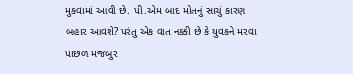મુકવામાં આવી છે. પી.એમ બાદ મોતનું સાચું કારણ બહાર આવશે? પરંતુ એક વાત નક્કી છે કે યુવકને મરવા પાછળ મજબુર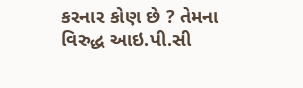કરનાર કોણ છે ? તેમના વિરુદ્ધ આઇ.પી.સી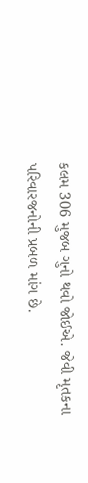કલમ 306 મુજબ ગુનો થવો જોઈએ. જેવી મૃતકના પરિવારજનોની પ્રબળ માંગ છે.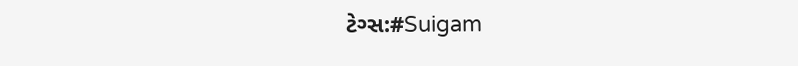ટેગ્સ:#Suigam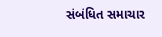સંબંધિત સમાચાર